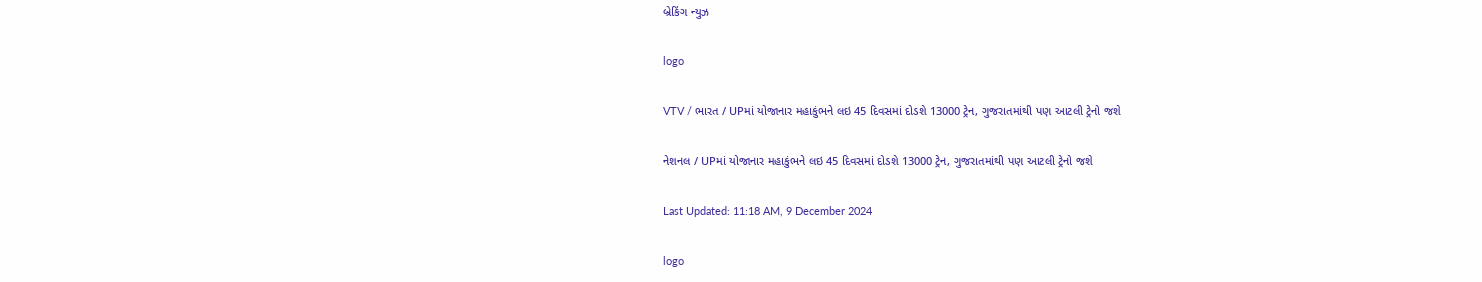બ્રેકિંગ ન્યુઝ

logo

VTV / ભારત / UPમાં યોજાનાર મહાકુંભને લઇ 45 દિવસમાં દોડશે 13000 ટ્રેન, ગુજરાતમાંથી પણ આટલી ટ્રેનો જશે

નેશનલ / UPમાં યોજાનાર મહાકુંભને લઇ 45 દિવસમાં દોડશે 13000 ટ્રેન, ગુજરાતમાંથી પણ આટલી ટ્રેનો જશે

Last Updated: 11:18 AM, 9 December 2024

logo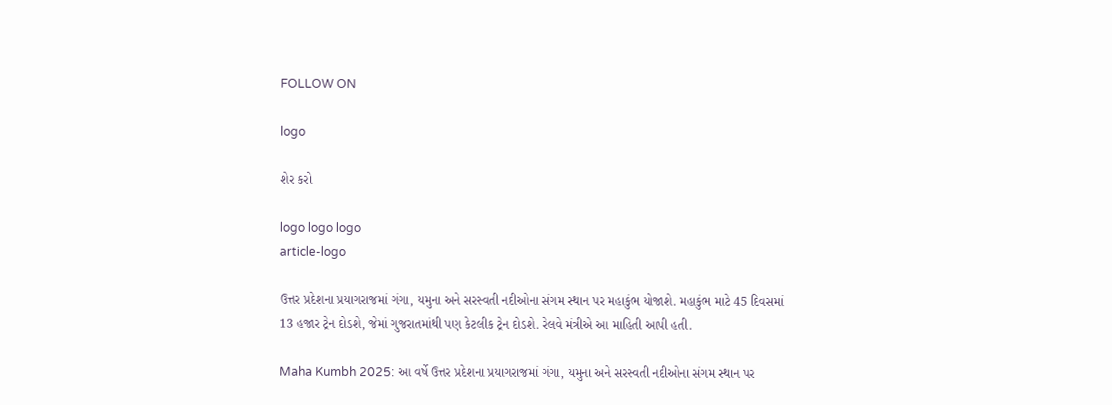FOLLOW ON

logo

શેર કરો

logo logo logo
article-logo

ઉત્તર પ્રદેશના પ્રયાગરાજમાં ગંગા, યમુના અને સરસ્વતી નદીઓના સંગમ સ્થાન પર મહાકુંભ યોજાશે. મહાકુંભ માટે 45 દિવસમાં 13 હજાર ટ્રેન દોડશે, જેમાં ગુજરાતમાંથી પણ કેટલીક ટ્રેન દોડશે. રેલવે મંત્રીએ આ માહિતી આપી હતી.

Maha Kumbh 2025: આ વર્ષે ઉત્તર પ્રદેશના પ્રયાગરાજમાં ગંગા, યમુના અને સરસ્વતી નદીઓના સંગમ સ્થાન પર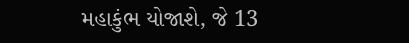મહાકુંભ યોજાશે, જે 13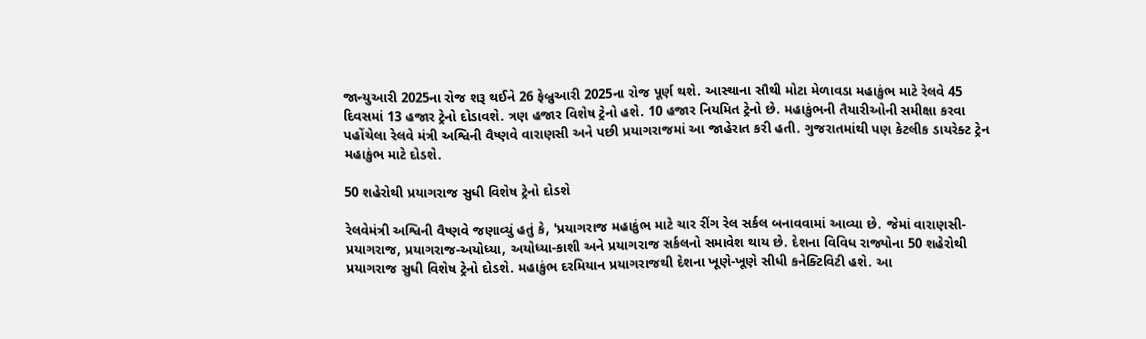જાન્યુઆરી 2025ના રોજ શરૂ થઈને 26 ફેબ્રુઆરી 2025ના રોજ પૂર્ણ થશે. આસ્થાના સૌથી મોટા મેળાવડા મહાકુંભ માટે રેલવે 45 દિવસમાં 13 હજાર ટ્રેનો દોડાવશે. ત્રણ હજાર વિશેષ ટ્રેનો હશે. 10 હજાર નિયમિત ટ્રેનો છે. મહાકુંભની તૈયારીઓની સમીક્ષા કરવા પહોંચેલા રેલવે મંત્રી અશ્વિની વૈષ્ણવે વારાણસી અને પછી પ્રયાગરાજમાં આ જાહેરાત કરી હતી. ગુજરાતમાંથી પણ કેટલીક ડાયરેક્ટ ટ્રેન મહાકુંભ માટે દોડશે.

50 શહેરોથી પ્રયાગરાજ સુધી વિશેષ ટ્રેનો દોડશે

રેલવેમંત્રી અશ્વિની વૈષ્ણવે જણાવ્યું હતું કે, 'પ્રયાગરાજ મહાકુંભ માટે ચાર રીંગ રેલ સર્કલ બનાવવામાં આવ્યા છે. જેમાં વારાણસી-પ્રયાગરાજ, પ્રયાગરાજ-અયોધ્યા, અયોધ્યા-કાશી અને પ્રયાગરાજ સર્કલનો સમાવેશ થાય છે. દેશના વિવિધ રાજ્યોના 50 શહેરોથી પ્રયાગરાજ સુધી વિશેષ ટ્રેનો દોડશે. મહાકુંભ દરમિયાન પ્રયાગરાજથી દેશના ખૂણે-ખૂણે સીધી કનેક્ટિવિટી હશે. આ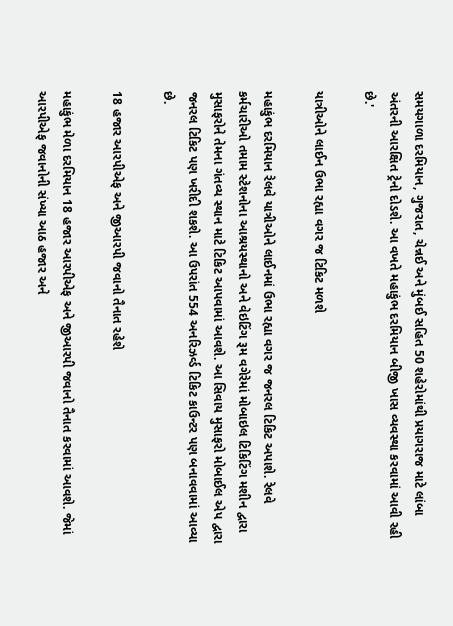સમયગાળા દરમિયાન, ગુજરાત, ચેન્નઈ અને મુંબઈ સહિત 50 શહેરોમાંથી પ્રયાગરાજ માટે લાંબા અંતરની આરક્ષિત ટ્રેનો દોડશે. આ વખતે મહાકુંભ દરમિયાન બીજી ખાસ વ્યવસ્થા કરવામાં આવી રહી છે.'

યાત્રીઓને લાઈન ઉભા રહ્યા વગર જ ટિકિટ મળશે

મહાકુંભ દરમિયાન રેલવે યાત્રીઓને લાઈનમાં ઉભા રહ્યા વગર જ જનરલ ટિકિટ અપાશે. રેલવે કર્મચારીઓ તમામ સ્ટેશનોના આશ્રયસ્થાનો અને વેઇટિંગ રૂમ વગેરેમાં મોબાઇલ ટિકિટિંગ મશીન દ્વારા મુસાફરોને તેમના ગંતવ્ય સ્થાન માટે ટિકિટ આપવામાં આવશે. આ સિવાય મુસાફરો મોબાઈલ એપ દ્વારા જનરલ ટિકિટ પણ ખરીદી શકશે. આ ઉપરાંત 554 અનરિઝર્વ્ડ ટિકિટ કાઉન્ટર પણ બનાવવામાં આવ્યા છે.

18 હજાર આરપીએફ અને જીઆરપી જવાનો તૈનાત રહેશે

મહાકુંભ મેળા દરમિયાન 18 હજાર આરપીએફ અને જીઆરપી જવાનો તૈનાત કરવામાં આવશે. જેમાં આરપીએફ જવાનોની સંખ્યા આઠ હજાર અને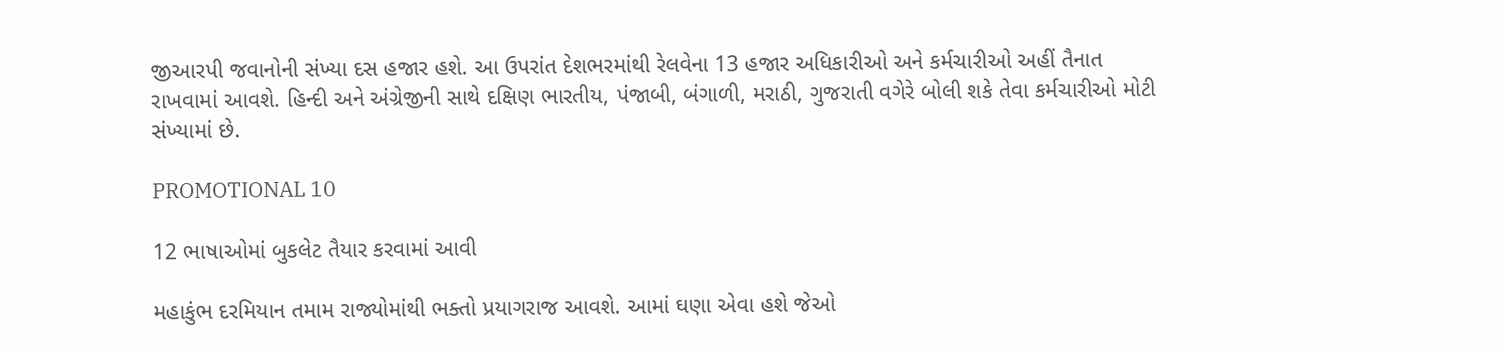જીઆરપી જવાનોની સંખ્યા દસ હજાર હશે. આ ઉપરાંત દેશભરમાંથી રેલવેના 13 હજાર અધિકારીઓ અને કર્મચારીઓ અહીં તૈનાત રાખવામાં આવશે. હિન્દી અને અંગ્રેજીની સાથે દક્ષિણ ભારતીય, પંજાબી, બંગાળી, મરાઠી, ગુજરાતી વગેરે બોલી શકે તેવા કર્મચારીઓ મોટી સંખ્યામાં છે.

PROMOTIONAL 10

12 ભાષાઓમાં બુકલેટ તૈયાર કરવામાં આવી

મહાકુંભ દરમિયાન તમામ રાજ્યોમાંથી ભક્તો પ્રયાગરાજ આવશે. આમાં ઘણા એવા હશે જેઓ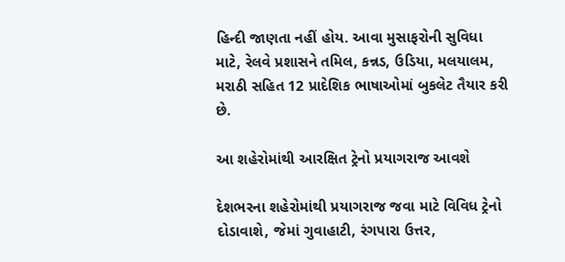હિન્દી જાણતા નહીં હોય. આવા મુસાફરોની સુવિધા માટે, રેલવે પ્રશાસને તમિલ, કન્નડ, ઉડિયા, મલયાલમ, મરાઠી સહિત 12 પ્રાદેશિક ભાષાઓમાં બુકલેટ તૈયાર કરી છે.

આ શહેરોમાંથી આરક્ષિત ટ્રેનો પ્રયાગરાજ આવશે

દેશભરના શહેરોમાંથી પ્રયાગરાજ જવા માટે વિવિધ ટ્રેનો દોડાવાશે, જેમાં ગુવાહાટી, રંગપારા ઉત્તર,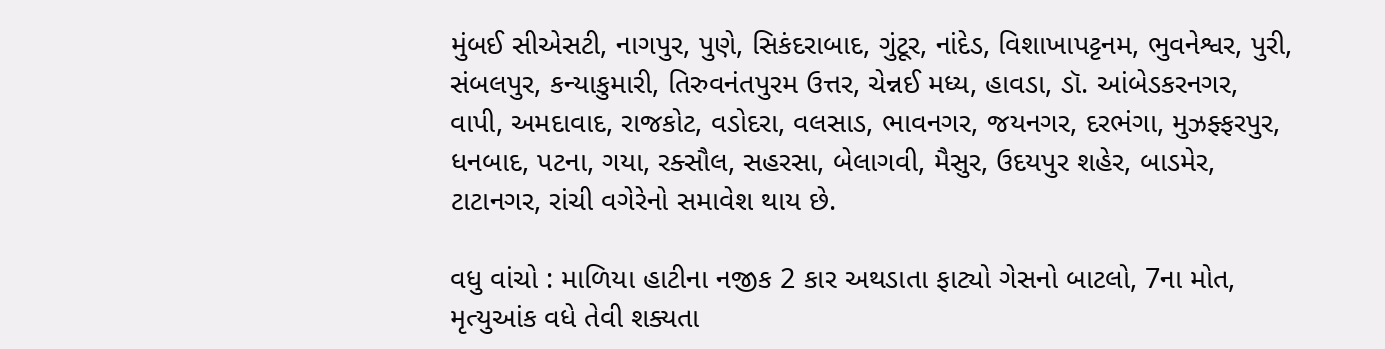મુંબઈ સીએસટી, નાગપુર, પુણે, સિકંદરાબાદ, ગુંટૂર, નાંદેડ, વિશાખાપટ્ટનમ, ભુવનેશ્વર, પુરી, સંબલપુર, કન્યાકુમારી, તિરુવનંતપુરમ ઉત્તર, ચેન્નઈ મધ્ય, હાવડા, ડૉ. આંબેડકરનગર, વાપી, અમદાવાદ, રાજકોટ, વડોદરા, વલસાડ, ભાવનગર, જયનગર, દરભંગા, મુઝફ્ફરપુર, ધનબાદ, પટના, ગયા, રક્સૌલ, સહરસા, બેલાગવી, મૈસુર, ઉદયપુર શહેર, બાડમેર, ટાટાનગર, રાંચી વગેરેનો સમાવેશ થાય છે.

વધુ વાંચો : માળિયા હાટીના નજીક 2 કાર અથડાતા ફાટ્યો ગેસનો બાટલો, 7ના મોત, મૃત્યુઆંક વધે તેવી શક્યતા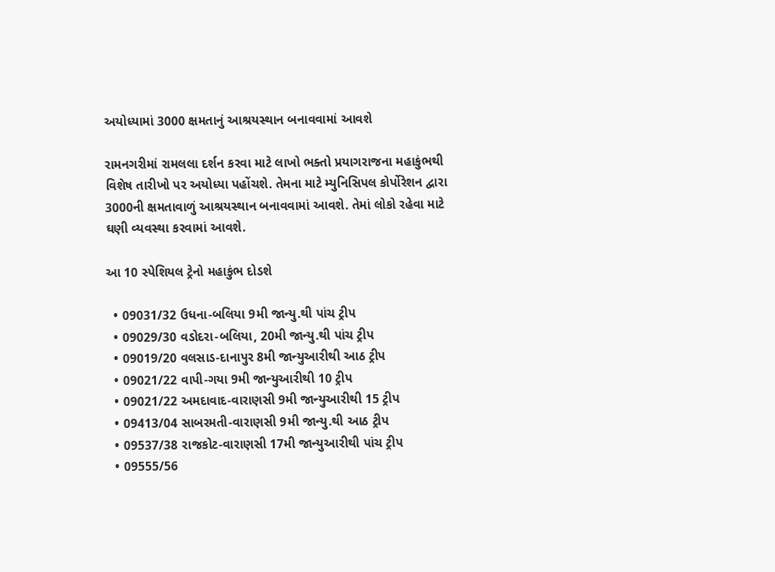અયોધ્યામાં 3000 ક્ષમતાનું આશ્રયસ્થાન બનાવવામાં આવશે

રામનગરીમાં રામલલા દર્શન કરવા માટે લાખો ભક્તો પ્રયાગરાજના મહાકુંભથી વિશેષ તારીખો પર અયોધ્યા પહોંચશે. તેમના માટે મ્યુનિસિપલ કોર્પોરેશન દ્વારા 3000ની ક્ષમતાવાળું આશ્રયસ્થાન બનાવવામાં આવશે. તેમાં લોકો રહેવા માટે ઘણી વ્યવસ્થા કરવામાં આવશે.

આ 10 સ્પેશિયલ ટ્રેનો મહાકુંભ દોડશે

  • 09031/32 ઉધના-બલિયા 9મી જાન્યુ.થી પાંચ ટ્રીપ
  • 09029/30 વડોદરા-બલિયા, 20મી જાન્યુ.થી પાંચ ટ્રીપ
  • 09019/20 વલસાડ-દાનાપુર 8મી જાન્યુઆરીથી આઠ ટ્રીપ
  • 09021/22 વાપી-ગયા 9મી જાન્યુઆરીથી 10 ટ્રીપ
  • 09021/22 અમદાવાદ-વારાણસી 9મી જાન્યુઆરીથી 15 ટ્રીપ
  • 09413/04 સાબરમતી-વારાણસી 9મી જાન્યુ.થી આઠ ટ્રીપ
  • 09537/38 રાજકોટ-વારાણસી 17મી જાન્યુઆરીથી પાંચ ટ્રીપ
  • 09555/56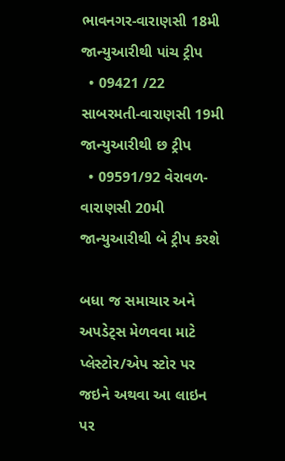ભાવનગર-વારાણસી 18મી જાન્યુઆરીથી પાંચ ટ્રીપ
  • 09421 /22 સાબરમતી-વારાણસી 19મી જાન્યુઆરીથી છ ટ્રીપ
  • 09591/92 વેરાવળ-વારાણસી 20મી જાન્યુઆરીથી બે ટ્રીપ કરશે

બધા જ સમાચાર અને અપડેટ્સ મેળવવા માટે પ્લેસ્ટોર/એપ સ્ટોર પર જઇને અથવા આ લાઇન પર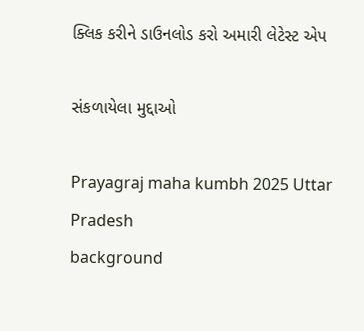ક્લિક કરીને ડાઉનલોડ કરો અમારી લેટેસ્ટ એપ

સંકળાયેલા મુદ્દાઓ

Prayagraj maha kumbh 2025 Uttar Pradesh
background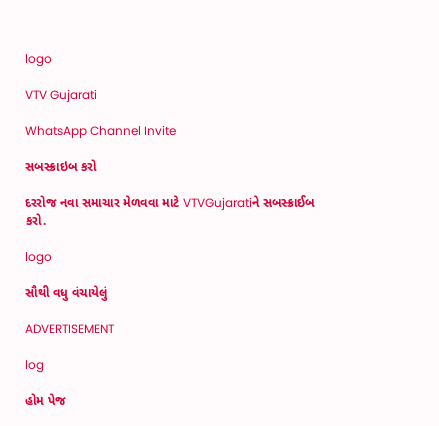logo

VTV Gujarati

WhatsApp Channel Invite

સબસ્ક્રાઇબ કરો

દરરોજ નવા સમાચાર મેળવવા માટે VTVGujaratiને સબસ્ક્રાઈબ કરો.

logo

સૌથી વધુ વંચાયેલું

ADVERTISEMENT

log

હોમ પેજ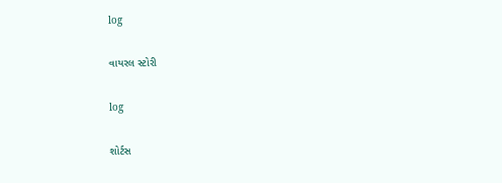log

વાયરલ સ્ટોરી

log

શોર્ટસ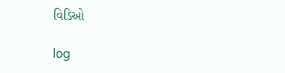વિડિઓ

log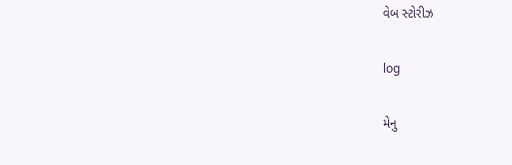વેબ સ્ટોરીઝ

log

મેનુ